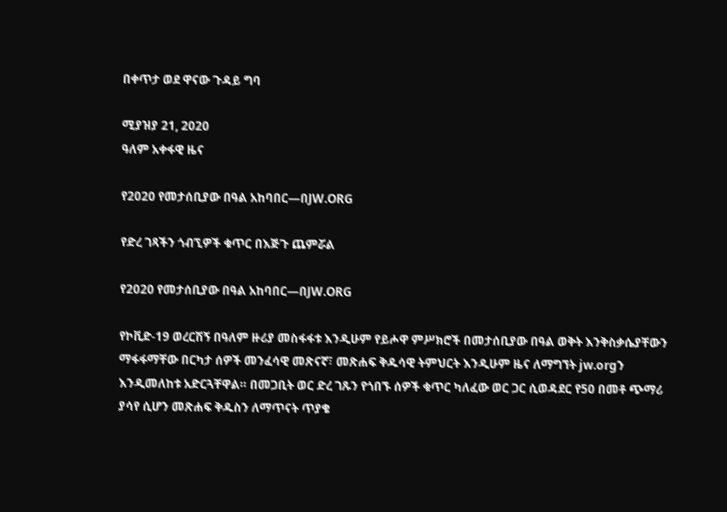በቀጥታ ወደ ዋናው ጉዳይ ግባ

ሚያዝያ 21, 2020
ዓለም አቀፋዊ ዜና

የ2020 የመታሰቢያው በዓል አከባበር—በJW.ORG

የድረ ገጻችን ጎብኚዎች ቁጥር በእጅጉ ጨምሯል

የ2020 የመታሰቢያው በዓል አከባበር—በJW.ORG

የኮቪድ-19 ወረርሽኝ በዓለም ዙሪያ መስፋፋቱ እንዲሁም የይሖዋ ምሥክሮች በመታሰቢያው በዓል ወቅት እንቅስቃሴያቸውን ማፋፋማቸው በርካታ ሰዎች መንፈሳዊ መጽናኛ፣ መጽሐፍ ቅዱሳዊ ትምህርት እንዲሁም ዜና ለማግኘት jw.orgን እንዲመለከቱ አድርጓቸዋል። በመጋቢት ወር ድረ ገጹን የጎበኙ ሰዎች ቁጥር ካለፈው ወር ጋር ሲወዳደር የ50 በመቶ ጭማሪ ያሳየ ሲሆን መጽሐፍ ቅዱስን ለማጥናት ጥያቄ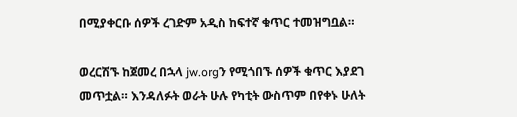በሚያቀርቡ ሰዎች ረገድም አዲስ ከፍተኛ ቁጥር ተመዝግቧል።

ወረርሽኙ ከጀመረ በኋላ jw.orgን የሚጎበኙ ሰዎች ቁጥር እያደገ መጥቷል። እንዳለፉት ወራት ሁሉ የካቲት ውስጥም በየቀኑ ሁለት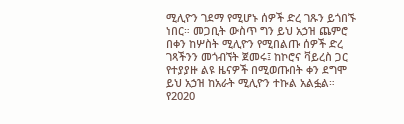ሚሊዮን ገደማ የሚሆኑ ሰዎች ድረ ገጹን ይጎበኙ ነበር። መጋቢት ውስጥ ግን ይህ አኃዝ ጨምሮ በቀን ከሦስት ሚሊዮን የሚበልጡ ሰዎች ድረ ገጻችንን መጎብኘት ጀመሩ፤ ከኮሮና ቫይረስ ጋር የተያያዙ ልዩ ዜናዎች በሚወጡበት ቀን ደግሞ ይህ አኃዝ ከአራት ሚሊዮን ተኩል አልፏል። የ2020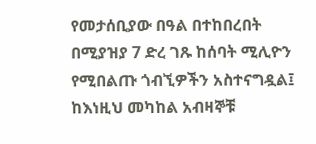የመታሰቢያው በዓል በተከበረበት በሚያዝያ 7 ድረ ገጹ ከሰባት ሚሊዮን የሚበልጡ ጎብኚዎችን አስተናግዷል፤ ከእነዚህ መካከል አብዛኞቹ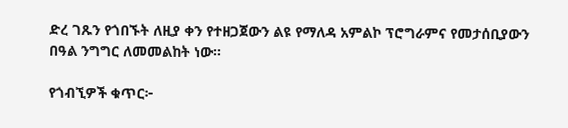ድረ ገጹን የጎበኙት ለዚያ ቀን የተዘጋጀውን ልዩ የማለዳ አምልኮ ፕሮግራምና የመታሰቢያውን በዓል ንግግር ለመመልከት ነው።

የጎብኚዎች ቁጥር፦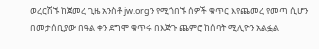ወረርሽኙ ከጀመረ ጊዜ አንስቶ jw.orgን የሚጎበኙ ሰዎች ቁጥር እየጨመረ የመጣ ሲሆን በመታሰቢያው በዓል ቀን ደግሞ ቁጥሩ በእጅጉ ጨምሮ ከሰባት ሚሊዮን አልፏል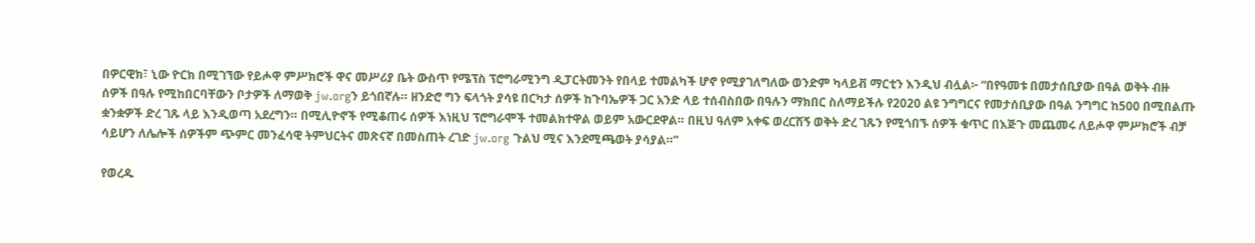በዎርዊክ፣ ኒው ዮርክ በሚገኘው የይሖዋ ምሥክሮች ዋና መሥሪያ ቤት ውስጥ የሜፕስ ፕሮግራሚንግ ዲፓርትመንት የበላይ ተመልካች ሆኖ የሚያገለግለው ወንድም ካላይቭ ማርቲን እንዲህ ብሏል፦ “በየዓመቱ በመታሰቢያው በዓል ወቅት ብዙ ሰዎች በዓሉ የሚከበርባቸውን ቦታዎች ለማወቅ jw.orgን ይጎበኛሉ። ዘንድሮ ግን ፍላጎት ያሳዩ በርካታ ሰዎች ከጉባኤዎች ጋር አንድ ላይ ተሰብስበው በዓሉን ማክበር ስለማይችሉ የ2020 ልዩ ንግግርና የመታሰቢያው በዓል ንግግር ከ500 በሚበልጡ ቋንቋዎች ድረ ገጹ ላይ እንዲወጣ አደረግን። በሚሊዮኖች የሚቆጠሩ ሰዎች እነዚህ ፕሮግራሞች ተመልክተዋል ወይም አውርደዋል። በዚህ ዓለም አቀፍ ወረርሽኝ ወቅት ድረ ገጹን የሚጎበኙ ሰዎች ቁጥር በእጅጉ መጨመሩ ለይሖዋ ምሥክሮች ብቻ ሳይሆን ለሌሎች ሰዎችም ጭምር መንፈሳዊ ትምህርትና መጽናኛ በመስጠት ረገድ jw.org ጉልህ ሚና እንደሚጫወት ያሳያል።”

የወረዱ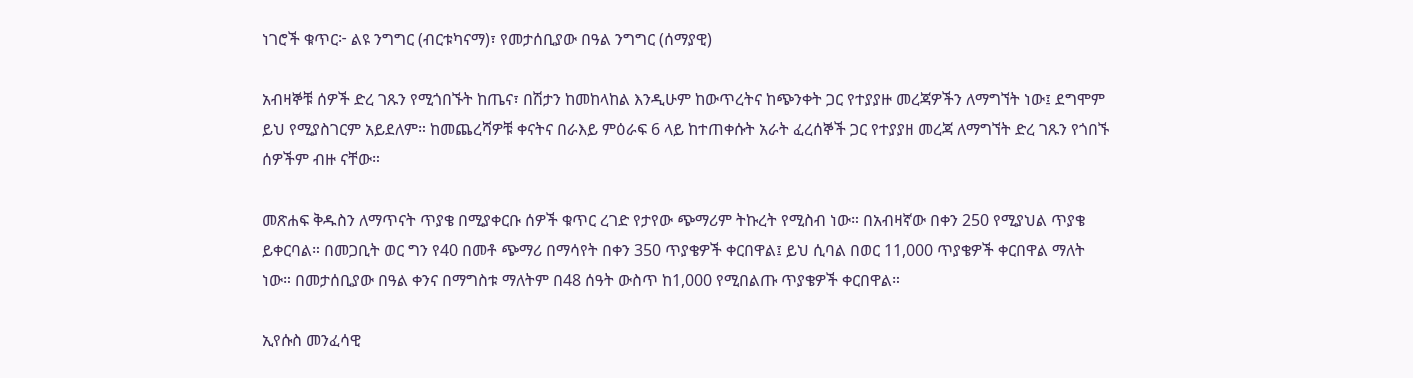ነገሮች ቁጥር፦ ልዩ ንግግር (ብርቱካናማ)፣ የመታሰቢያው በዓል ንግግር (ሰማያዊ)

አብዛኞቹ ሰዎች ድረ ገጹን የሚጎበኙት ከጤና፣ በሽታን ከመከላከል እንዲሁም ከውጥረትና ከጭንቀት ጋር የተያያዙ መረጃዎችን ለማግኘት ነው፤ ደግሞም ይህ የሚያስገርም አይደለም። ከመጨረሻዎቹ ቀናትና በራእይ ምዕራፍ 6 ላይ ከተጠቀሱት አራት ፈረሰኞች ጋር የተያያዘ መረጃ ለማግኘት ድረ ገጹን የጎበኙ ሰዎችም ብዙ ናቸው።

መጽሐፍ ቅዱስን ለማጥናት ጥያቄ በሚያቀርቡ ሰዎች ቁጥር ረገድ የታየው ጭማሪም ትኩረት የሚስብ ነው። በአብዛኛው በቀን 250 የሚያህል ጥያቄ ይቀርባል። በመጋቢት ወር ግን የ40 በመቶ ጭማሪ በማሳየት በቀን 350 ጥያቄዎች ቀርበዋል፤ ይህ ሲባል በወር 11,000 ጥያቄዎች ቀርበዋል ማለት ነው። በመታሰቢያው በዓል ቀንና በማግስቱ ማለትም በ48 ሰዓት ውስጥ ከ1,000 የሚበልጡ ጥያቄዎች ቀርበዋል።

ኢየሱስ መንፈሳዊ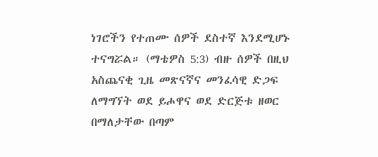ነገሮችን የተጠሙ ሰዎች ደስተኛ እንደሚሆኑ ተናግሯል። (ማቴዎስ 5:3) ብዙ ሰዎች በዚህ አስጨናቂ ጊዜ መጽናኛና መንፈሳዊ ድጋፍ ለማግኘት ወደ ይሖዋና ወደ ድርጅቱ ዘወር በማለታቸው በጣም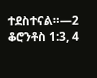ተደስተናል።—2 ቆሮንቶስ 1:3, 4